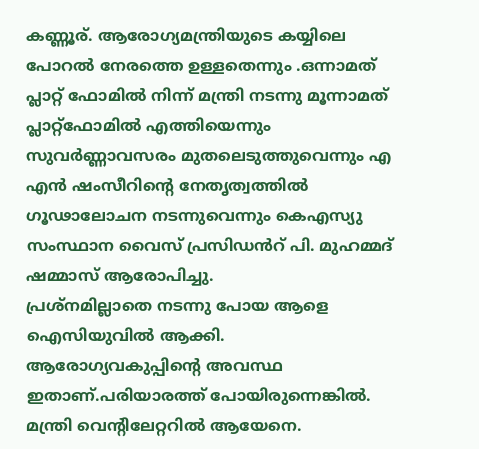കണ്ണൂര്. ആരോഗ്യമന്ത്രിയുടെ കയ്യിലെ പോറൽ നേരത്തെ ഉള്ളതെന്നും .ഒന്നാമത് പ്ലാറ്റ് ഫോമിൽ നിന്ന് മന്ത്രി നടന്നു മൂന്നാമത് പ്ലാറ്റ്ഫോമിൽ എത്തിയെന്നും സുവർണ്ണാവസരം മുതലെടുത്തുവെന്നും എ എൻ ഷംസീറിൻ്റെ നേതൃത്വത്തിൽ ഗൂഢാലോചന നടന്നുവെന്നും കെഎസ്യു സംസ്ഥാന വൈസ് പ്രസിഡൻറ് പി. മുഹമ്മദ് ഷമ്മാസ് ആരോപിച്ചു.
പ്രശ്നമില്ലാതെ നടന്നു പോയ ആളെ ഐസിയുവിൽ ആക്കി. ആരോഗ്യവകുപ്പിൻ്റെ അവസ്ഥ ഇതാണ്.പരിയാരത്ത് പോയിരുന്നെങ്കിൽ. മന്ത്രി വെൻ്റിലേറ്ററിൽ ആയേനെ.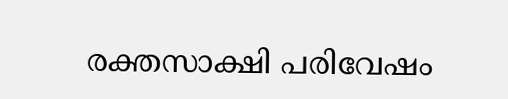രക്തസാക്ഷി പരിവേഷം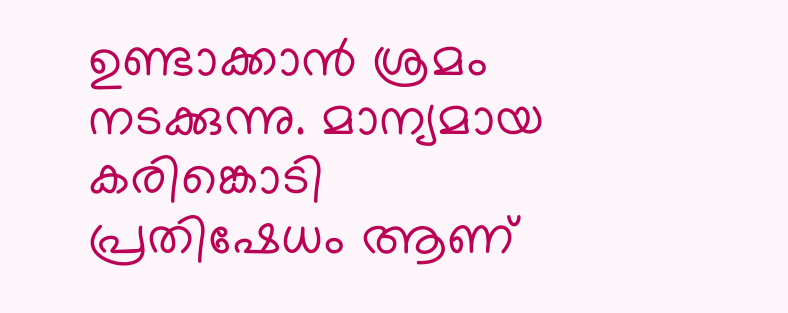ഉണ്ടാക്കാൻ ശ്രമം നടക്കുന്നു. മാന്യമായ കരിങ്കൊടി പ്രതിഷേധം ആണ്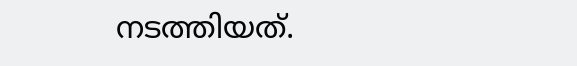നടത്തിയത്.